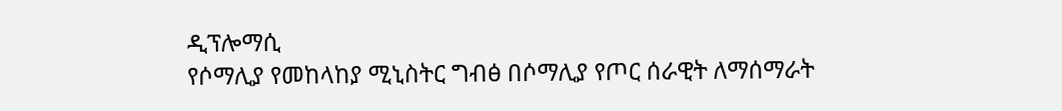ዲፕሎማሲ
የሶማሊያ የመከላከያ ሚኒስትር ግብፅ በሶማሊያ የጦር ሰራዊት ለማሰማራት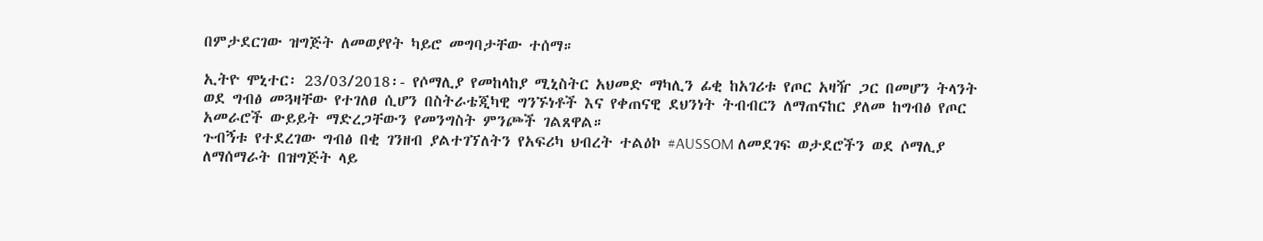በምታደርገው ዝግጅት ለመወያየት ካይሮ መግባታቸው ተሰማ።

ኢትዮ ሞኒተር፡ 23/03/2018፡- የሶማሊያ የመከላከያ ሚኒስትር አህመድ ማካሊን ፊቂ ከአገሪቱ የጦር አዛዥ ጋር በመሆን ትላንት ወደ ግብፅ መጓዛቸው የተገለፀ ሲሆን በስትራቴጂካዊ ግንኙነቶች እና የቀጠናዊ ደህንነት ትብብርን ለማጠናከር ያለመ ከግብፅ የጦር አመራሮች ውይይት ማድረጋቸውን የመንግስት ምንጮች ገልጸዋል።
ጉብኝቱ የተደረገው ግብፅ በቂ ገንዘብ ያልተገኘለትን የአፍሪካ ህብረት ተልዕኮ #AUSSOM ለመደገፍ ወታደሮችን ወደ ሶማሊያ ለማሰማራት በዝግጅት ላይ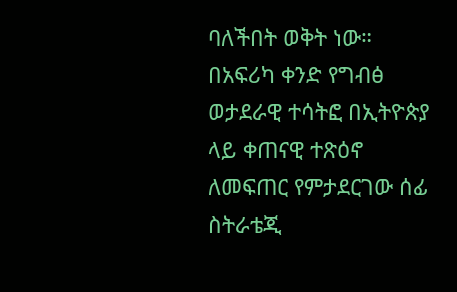ባለችበት ወቅት ነው።
በአፍሪካ ቀንድ የግብፅ ወታደራዊ ተሳትፎ በኢትዮጵያ ላይ ቀጠናዊ ተጽዕኖ ለመፍጠር የምታደርገው ሰፊ ስትራቴጂ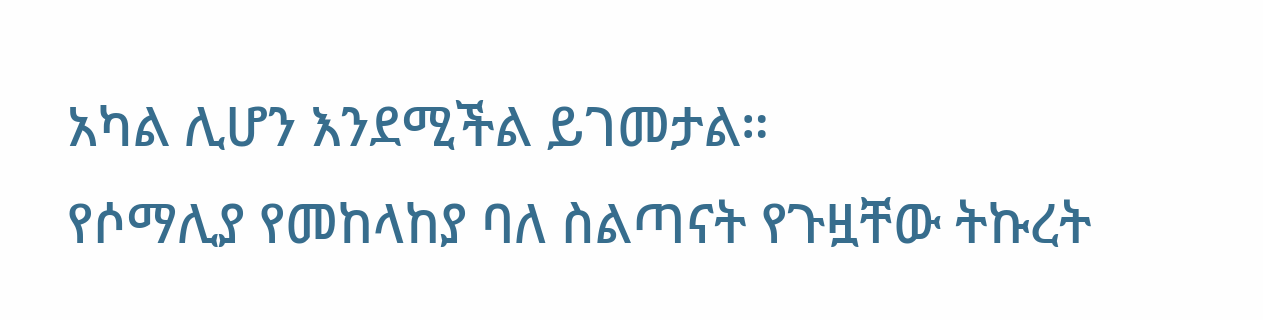አካል ሊሆን እንደሚችል ይገመታል።
የሶማሊያ የመከላከያ ባለ ስልጣናት የጉዟቸው ትኩረት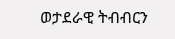ወታደራዊ ትብብርን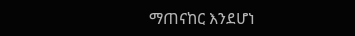ማጠናከር እንደሆነ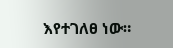እየተገለፀ ነው።